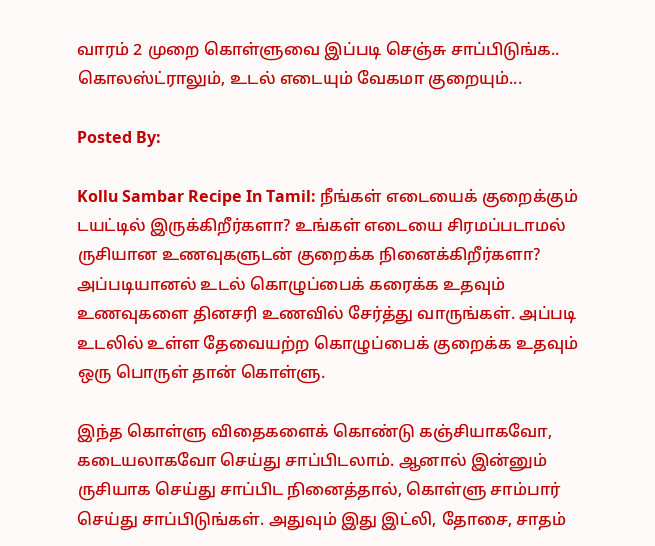வாரம் 2 முறை கொள்ளுவை இப்படி செஞ்சு சாப்பிடுங்க.. கொலஸ்ட்ராலும், உடல் எடையும் வேகமா குறையும்...

Posted By:

Kollu Sambar Recipe In Tamil: நீங்கள் எடையைக் குறைக்கும் டயட்டில் இருக்கிறீர்களா? உங்கள் எடையை சிரமப்படாமல் ருசியான உணவுகளுடன் குறைக்க நினைக்கிறீர்களா? அப்படியானல் உடல் கொழுப்பைக் கரைக்க உதவும் உணவுகளை தினசரி உணவில் சேர்த்து வாருங்கள். அப்படி உடலில் உள்ள தேவையற்ற கொழுப்பைக் குறைக்க உதவும் ஒரு பொருள் தான் கொள்ளு.

இந்த கொள்ளு விதைகளைக் கொண்டு கஞ்சியாகவோ, கடையலாகவோ செய்து சாப்பிடலாம். ஆனால் இன்னும் ருசியாக செய்து சாப்பிட நினைத்தால், கொள்ளு சாம்பார் செய்து சாப்பிடுங்கள். அதுவும் இது இட்லி, தோசை, சாதம்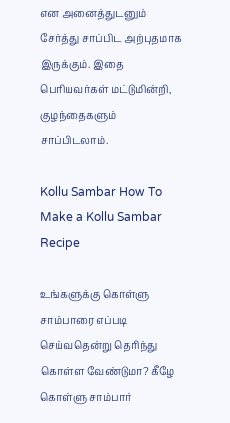என அனைத்துடனும் சேர்த்து சாப்பிட அற்புதமாக இருக்கும். இதை பெரியவர்கள் மட்டுமின்றி, குழந்தைகளும் சாப்பிடலாம்.

Kollu Sambar How To Make a Kollu Sambar Recipe

உங்களுக்கு கொள்ளு சாம்பாரை எப்படி செய்வதென்று தெரிந்து கொள்ள வேண்டுமா? கீழே கொள்ளு சாம்பார்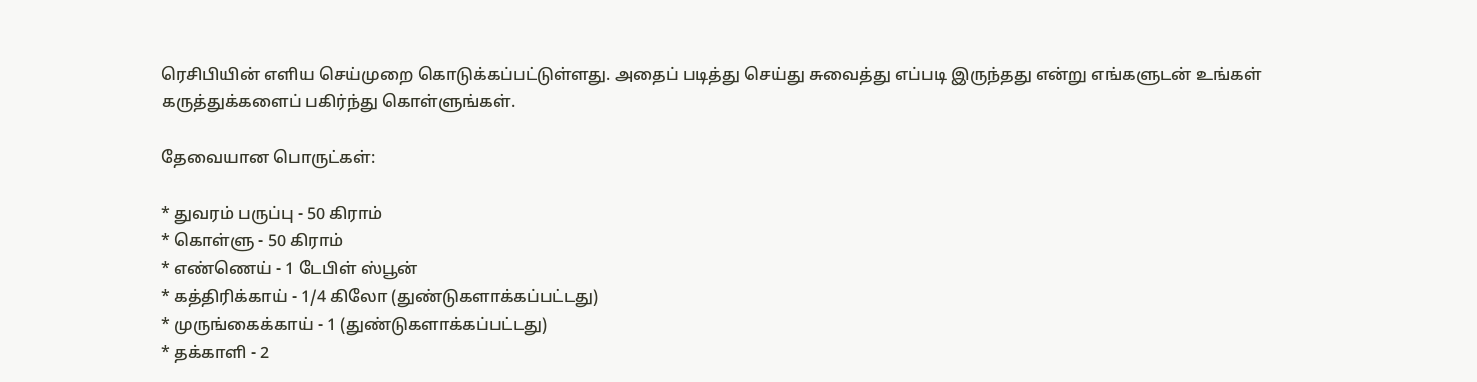ரெசிபியின் எளிய செய்முறை கொடுக்கப்பட்டுள்ளது. அதைப் படித்து செய்து சுவைத்து எப்படி இருந்தது என்று எங்களுடன் உங்கள் கருத்துக்களைப் பகிர்ந்து கொள்ளுங்கள்.

தேவையான பொருட்கள்:

* துவரம் பருப்பு - 50 கிராம்
* கொள்ளு - 50 கிராம்
* எண்ணெய் - 1 டேபிள் ஸ்பூன்
* கத்திரிக்காய் - 1/4 கிலோ (துண்டுகளாக்கப்பட்டது)
* முருங்கைக்காய் - 1 (துண்டுகளாக்கப்பட்டது)
* தக்காளி - 2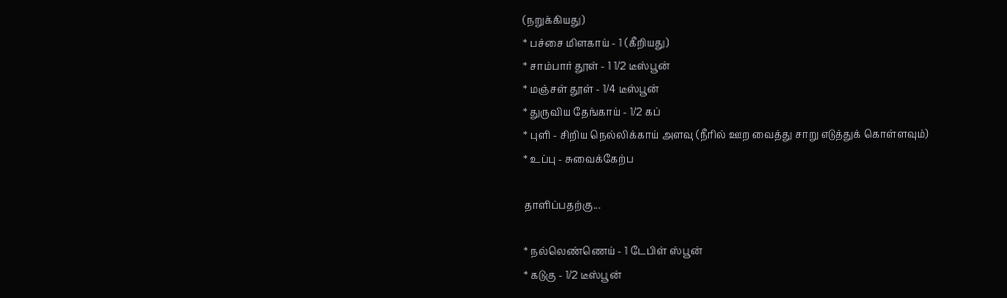(நறுக்கியது)
* பச்சை மிளகாய் - 1 (கீறியது)
* சாம்பார் தூள் - 1 1/2 டீஸ்பூன்
* மஞ்சள் தூள் - 1/4 டீஸ்பூன்
* துருவிய தேங்காய் - 1/2 கப்
* புளி - சிறிய நெல்லிக்காய் அளவு (நீரில் ஊற வைத்து சாறு எடுத்துக் கொள்ளவும்)
* உப்பு - சுவைக்கேற்ப

தாளிப்பதற்கு...

* நல்லெண்ணெய் - 1 டேபிள் ஸ்பூன்
* கடுகு - 1/2 டீஸ்பூன்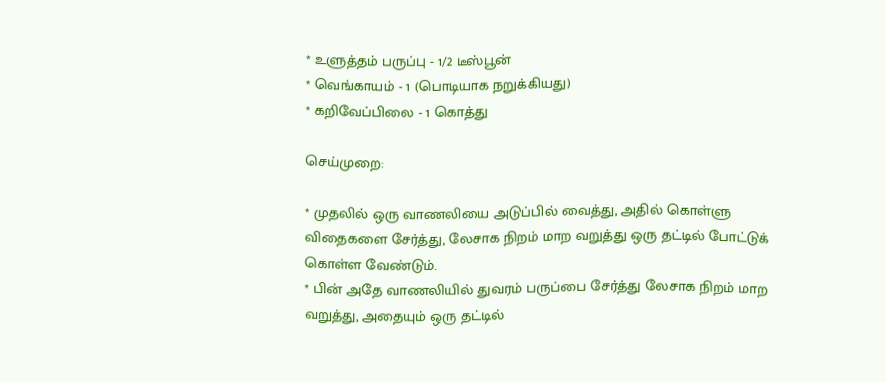* உளுத்தம் பருப்பு - 1/2 டீஸ்பூன்
* வெங்காயம் - 1 (பொடியாக நறுக்கியது)
* கறிவேப்பிலை - 1 கொத்து

செய்முறை:

* முதலில் ஒரு வாணலியை அடுப்பில் வைத்து, அதில் கொள்ளு விதைகளை சேர்த்து, லேசாக நிறம் மாற வறுத்து ஒரு தட்டில் போட்டுக் கொள்ள வேண்டும்.
* பின் அதே வாணலியில் துவரம் பருப்பை சேர்த்து லேசாக நிறம் மாற வறுத்து, அதையும் ஒரு தட்டில்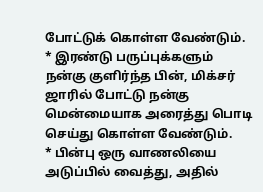போட்டுக் கொள்ள வேண்டும்.
* இரண்டு பருப்புக்களும் நன்கு குளிர்ந்த பின், மிக்சர் ஜாரில் போட்டு நன்கு மென்மையாக அரைத்து பொடி செய்து கொள்ள வேண்டும்.
* பின்பு ஒரு வாணலியை அடுப்பில் வைத்து, அதில்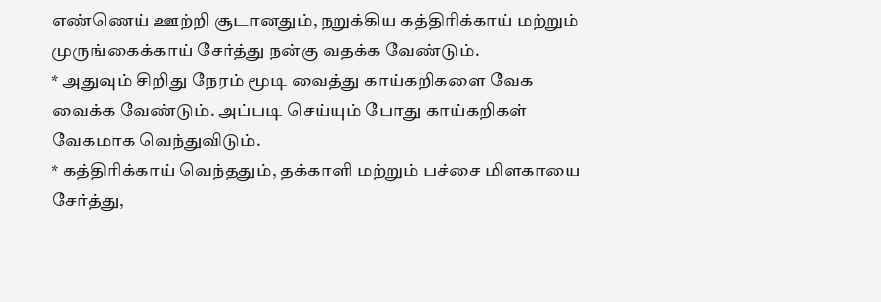எண்ணெய் ஊற்றி சூடானதும், நறுக்கிய கத்திரிக்காய் மற்றும் முருங்கைக்காய் சேர்த்து நன்கு வதக்க வேண்டும்.
* அதுவும் சிறிது நேரம் மூடி வைத்து காய்கறிகளை வேக வைக்க வேண்டும். அப்படி செய்யும் போது காய்கறிகள் வேகமாக வெந்துவிடும்.
* கத்திரிக்காய் வெந்ததும், தக்காளி மற்றும் பச்சை மிளகாயை சேர்த்து,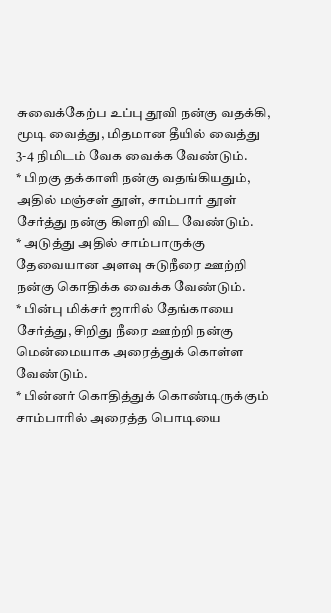சுவைக்கேற்ப உப்பு தூவி நன்கு வதக்கி, மூடி வைத்து, மிதமான தீயில் வைத்து 3-4 நிமிடம் வேக வைக்க வேண்டும்.
* பிறகு தக்காளி நன்கு வதங்கியதும், அதில் மஞ்சள் தூள், சாம்பார் தூள் சேர்த்து நன்கு கிளறி விட வேண்டும்.
* அடுத்து அதில் சாம்பாருக்கு தேவையான அளவு சுடுநீரை ஊற்றி நன்கு கொதிக்க வைக்க வேண்டும்.
* பின்பு மிக்சர் ஜாரில் தேங்காயை சேர்த்து, சிறிது நீரை ஊற்றி நன்கு மென்மையாக அரைத்துக் கொள்ள வேண்டும்.
* பின்னர் கொதித்துக் கொண்டிருக்கும் சாம்பாரில் அரைத்த பொடியை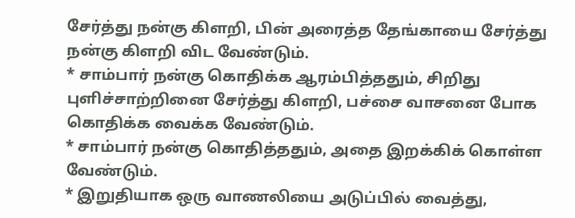சேர்த்து நன்கு கிளறி, பின் அரைத்த தேங்காயை சேர்த்து நன்கு கிளறி விட வேண்டும்.
* சாம்பார் நன்கு கொதிக்க ஆரம்பித்ததும், சிறிது புளிச்சாற்றினை சேர்த்து கிளறி, பச்சை வாசனை போக கொதிக்க வைக்க வேண்டும்.
* சாம்பார் நன்கு கொதித்ததும், அதை இறக்கிக் கொள்ள வேண்டும்.
* இறுதியாக ஒரு வாணலியை அடுப்பில் வைத்து,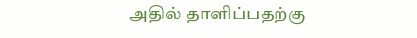அதில் தாளிப்பதற்கு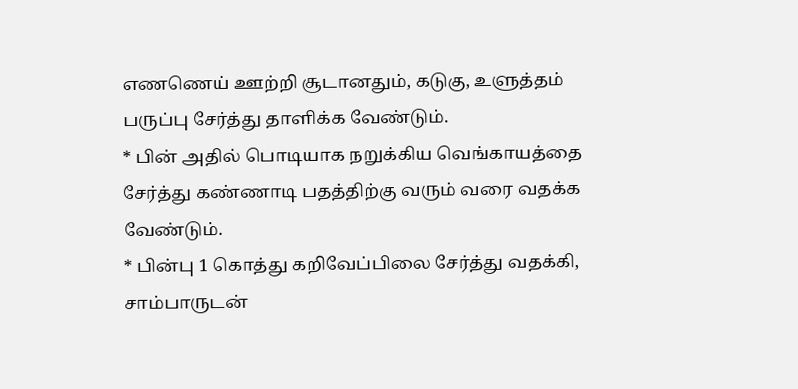எணணெய் ஊற்றி சூடானதும், கடுகு, உளுத்தம் பருப்பு சேர்த்து தாளிக்க வேண்டும்.
* பின் அதில் பொடியாக நறுக்கிய வெங்காயத்தை சேர்த்து கண்ணாடி பதத்திற்கு வரும் வரை வதக்க வேண்டும்.
* பின்பு 1 கொத்து கறிவேப்பிலை சேர்த்து வதக்கி, சாம்பாருடன்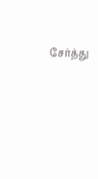சேர்த்து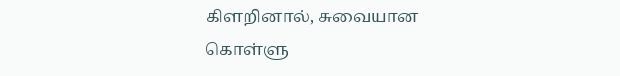கிளறினால், சுவையான கொள்ளு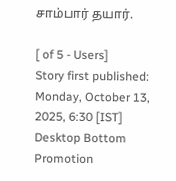சாம்பார் தயார்.

[ of 5 - Users]
Story first published: Monday, October 13, 2025, 6:30 [IST]
Desktop Bottom Promotion